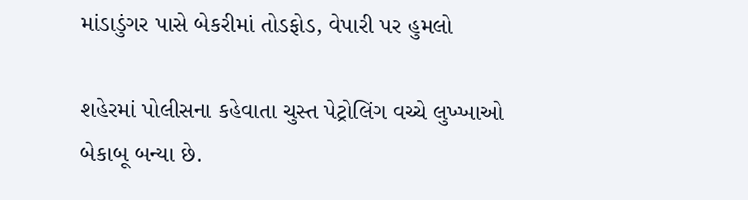માંડાડુંગર પાસે બેકરીમાં તોડફોડ, વેપારી પર હુમલો

શહેરમાં પોલીસના કહેવાતા ચુસ્ત પેટ્રોલિંગ વચ્ચે લુખ્ખાઓ બેકાબૂ બન્યા છે.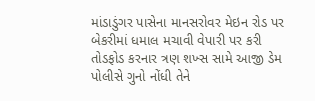માંડાડુંગર પાસેના માનસરોવર મેઇન રોડ પર બેકરીમાં ધમાલ મચાવી વેપારી પર કરી તોડફોડ કરનાર ત્રણ શખ્સ સામે આજી ડેમ પોલીસે ગુનો નોંધી તેને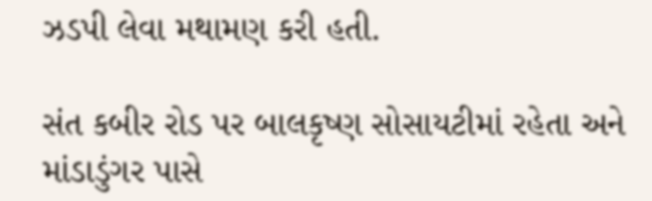ઝડપી લેવા મથામણ કરી હતી.

સંત કબીર રોડ પર બાલકૃષ્ણ સોસાયટીમાં રહેતા અને માંડાડુંગર પાસે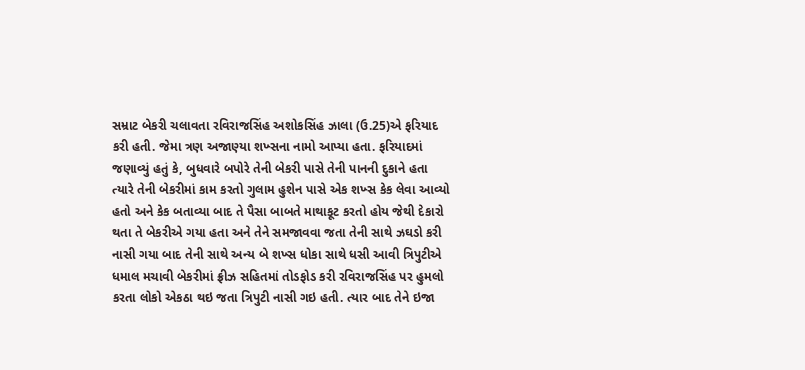સમ્રાટ બેકરી ચલાવતા રવિરાજસિંહ અશોકસિંહ ઝાલા (ઉ.25)એ ફરિયાદ કરી હતી. જેમા ત્રણ અજાણ્યા શખ્સના નામો આપ્યા હતા. ફરિયાદમાં જણાવ્યું હતું કે, બુધવારે બપોરે તેની બેકરી પાસે તેની પાનની દુકાને હતા ત્યારે તેની બેકરીમાં કામ કરતો ગુલામ હુશેન પાસે એક શખ્સ કેક લેવા આવ્યો હતો અને કેક બતાવ્યા બાદ તે પૈસા બાબતે માથાકૂટ કરતો હોય જેથી દેકારો થતા તે બેકરીએ ગયા હતા અને તેને સમજાવવા જતા તેની સાથે ઝઘડો કરી નાસી ગયા બાદ તેની સાથે અન્ય બે શખ્સ ધોકા સાથે ધસી આવી ત્રિપુટીએ ધમાલ મચાવી બેકરીમાં ફ્રીઝ સહિતમાં તોડફોડ કરી રવિરાજસિંહ પર હુમલો કરતા લોકો એકઠા થઇ જતા ત્રિપુટી નાસી ગઇ હતી. ત્યાર બાદ તેને ઇજા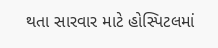થતા સારવાર માટે હોસ્પિટલમાં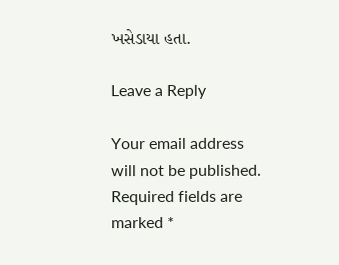ખસેડાયા હતા.

Leave a Reply

Your email address will not be published. Required fields are marked *